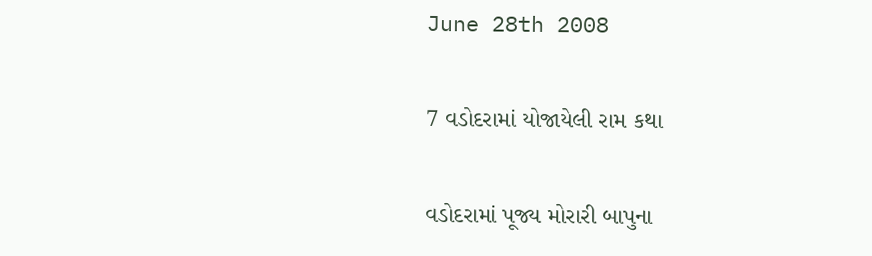June 28th 2008

7 વડોદરામાં યોજાયેલી રામ કથા

વડોદરામાં પૂજ્ય મોરારી બાપુના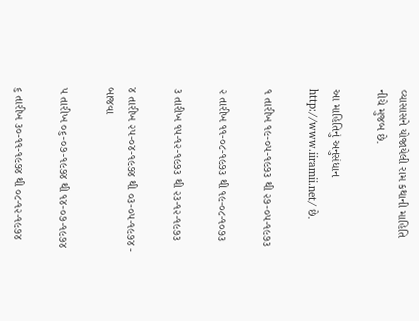વ્યાસાસને યોજાયેલી રામ કથાની માહિતિ નીચે મુજબ છે.

આ માહિતિનું અનુસંધાન http://www.iiramii.net/ છે.

૧ તારીખ ૧૯-૦૫-૧૯૭૩ થી ૨૭-૦૫-૧૯૭૩

૨ તારીખ ૧૧-૦૮-૧૯૭૩ થી ૧૯-૦૮-૧૦૭૩

૩ તારીખ ૧૫-૧૨-૧૯૭૩ થી ૨૩-૧૨-૧૯૭૩

૪ તારીખ ૨૫-૦૪-૧૯૭૪ થી ૦૩-૦૫-૧૯૭૪ - બાજવા

૫ તારીખ ૦૬-૦૭-૧૯૭૪ થી ૧૪-૦૭-૧૯૭૪

૬ તારીખ ૩૦-૧૧-૧૯૭૪ થી ૦૮-૧૨-૧૯૭૪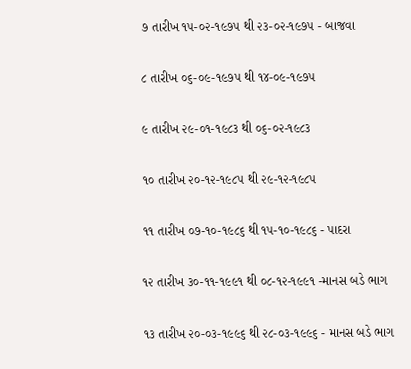૭ તારીખ ૧૫-૦૨-૧૯૭૫ થી ૨૩-૦૨-૧૯૭૫ - બાજવા

૮ તારીખ ૦૬-૦૯-૧૯૭૫ થી ૧૪-૦૯-૧૯૭૫

૯ તારીખ ૨૯-૦૧-૧૯૮૩ થી ૦૬-૦૨-૧૯૮૩

૧૦ તારીખ ૨૦-૧૨-૧૯૮૫ થી ૨૯-૧૨-૧૯૮૫

૧૧ તારીખ ૦૭-૧૦-૧૯૮૬ થી ૧૫-૧૦-૧૯૮૬ - પાદરા

૧૨ તારીખ ૩૦-૧૧-૧૯૯૧ થી ૦૮-૧૨-૧૯૯૧ -માનસ બડે ભાગ

૧૩ તારીખ ૨૦-૦૩-૧૯૯૬ થી ૨૮-૦૩-૧૯૯૬ - માનસ બડે ભાગ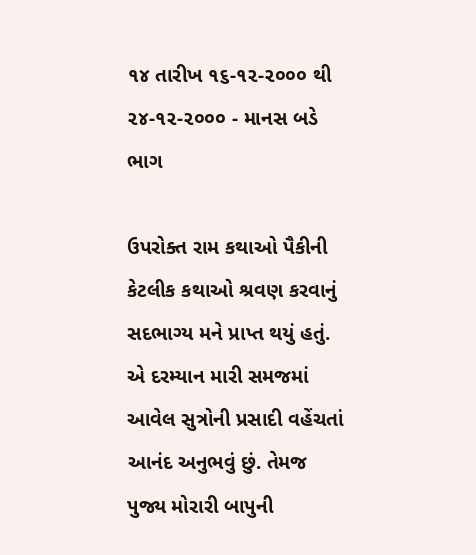૧૪ તારીખ ૧૬-૧૨-૨૦૦૦ થી ૨૪-૧૨-૨૦૦૦ - માનસ બડે ભાગ

ઉપરોક્ત રામ કથાઓ પૈકીની કેટલીક કથાઓ શ્રવણ કરવાનું સદભાગ્ય મને પ્રાપ્ત થયું હતું. એ દરમ્યાન મારી સમજમાં આવેલ સુત્રોની પ્રસાદી વહેંચતાં આનંદ અનુભવું છું. તેમજ પુજ્ય મોરારી બાપુની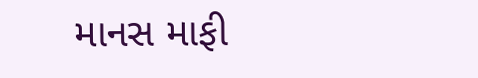માનસ માફી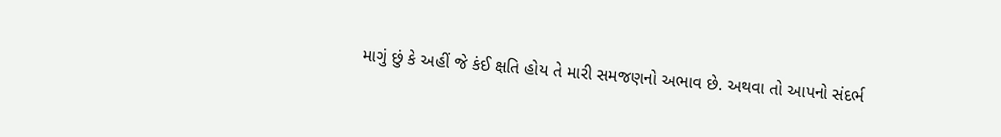માગું છું કે અહીં જે કંઈ ક્ષતિ હોય તે મારી સમજણનો અભાવ છે. અથવા તો આપનો સંદર્ભ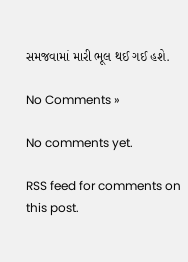સમજવામાં મારી ભૂલ થઈ ગઈ હશે.

No Comments »

No comments yet.

RSS feed for comments on this post.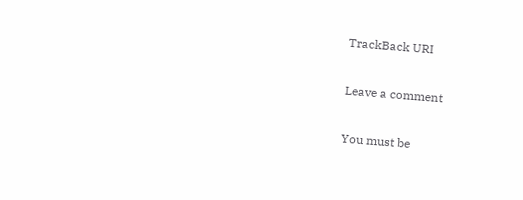TrackBack URI

Leave a comment

You must be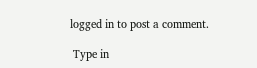logged in to post a comment.

 Type in